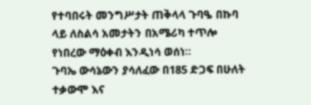የተባበሩት መንግሥታት ጠቅላላ ጉባዔ በኩባ ላይ ለስልሳ አመታትን በአሜሪካ ተጥሎ የነበረው ማዕቀብ እንዲነሳ ወሰነ።
ጉባኤ ውሳኔውን ያሳለፈው በ185 ድጋፍ በሁለት ተቃውሞ እና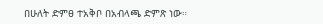በሁለት ድምፀ ተአቅቦ በአብላጫ ድምጽ ነው።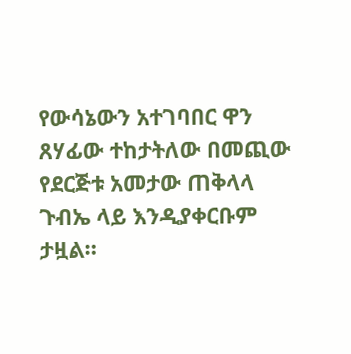የውሳኔውን አተገባበር ዋን ጸሃፊው ተከታትለው በመጪው የደርጅቱ አመታው ጠቅላላ ጉብኤ ላይ እንዲያቀርቡም ታዟል።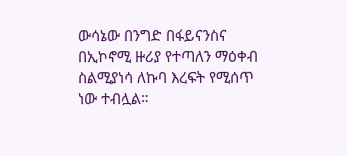ውሳኔው በንግድ በፋይናንስና በኢኮኖሚ ዙሪያ የተጣለን ማዕቀብ ስልሚያነሳ ለኩባ እረፍት የሚሰጥ ነው ተብሏል።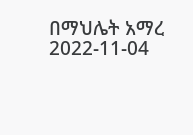በማህሌት አማረ
2022-11-04